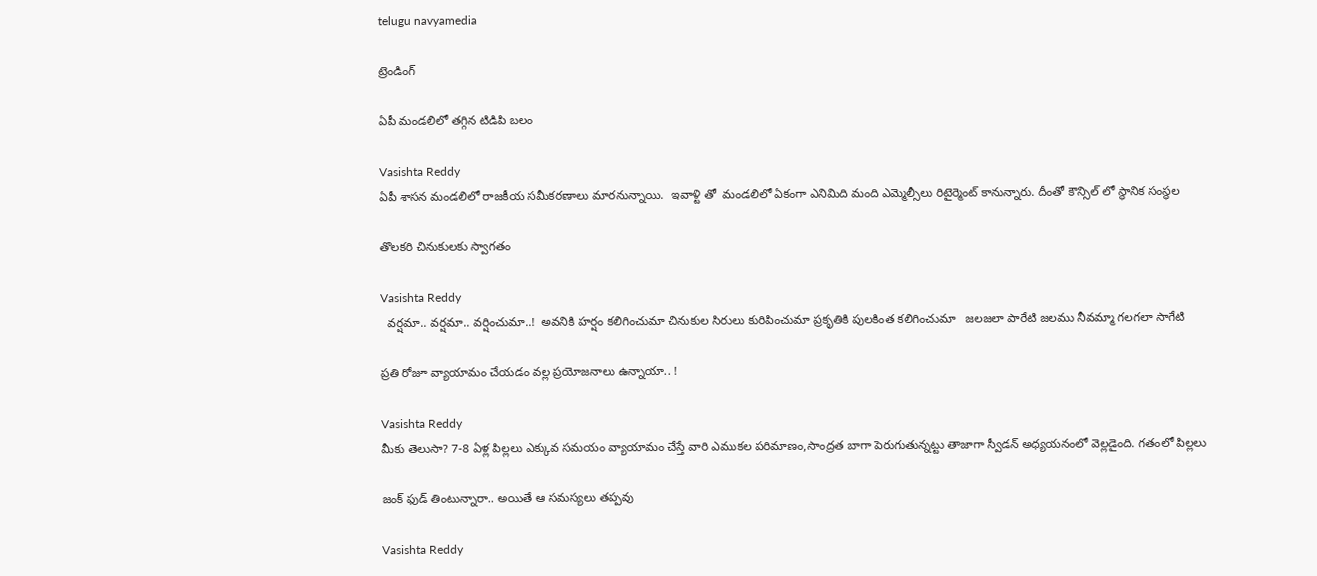telugu navyamedia

ట్రెండింగ్

ఏపీ మండలిలో తగ్గిన టిడిపి బలం

Vasishta Reddy
ఏపీ శాసన మండలిలో రాజకీయ సమీకరణాలు మారనున్నాయి.  ఇవాళ్టి తో  మండలిలో ఏకంగా ఎనిమిది మంది ఎమ్మెల్సీలు రిటైర్మెంట్ కానున్నారు. దీంతో కౌన్సిల్ లో స్థానిక సంస్థల

తొలకరి చినుకులకు స్వాగతం

Vasishta Reddy
  వర్షమా.. వర్షమా.. వర్షించుమా..!  అవనికి హర్షం కలిగించుమా చినుకుల సిరులు కురిపించుమా ప్రకృతికి పులకింత కలిగించుమా   జలజలా పారేటి జలము నీవమ్మా గలగలా సాగేటి

ప్రతి రోజూ వ్యాయామం చేయడం వల్ల ప్రయోజనాలు ఉన్నాయా.. !

Vasishta Reddy
మీకు తెలుసా? 7-8 ఏళ్ల పిల్లలు ఎక్కువ సమయం వ్యాయామం చేస్తే వారి ఎముకల పరిమాణం,సాంద్రత బాగా పెరుగుతున్నట్టు తాజాగా స్వీడన్‌ అధ్యయనంలో వెల్లడైంది. గతంలో పిల్లలు

జంక్ ఫుడ్ తింటున్నారా.. అయితే ఆ సమస్యలు తప్పవు

Vasishta Reddy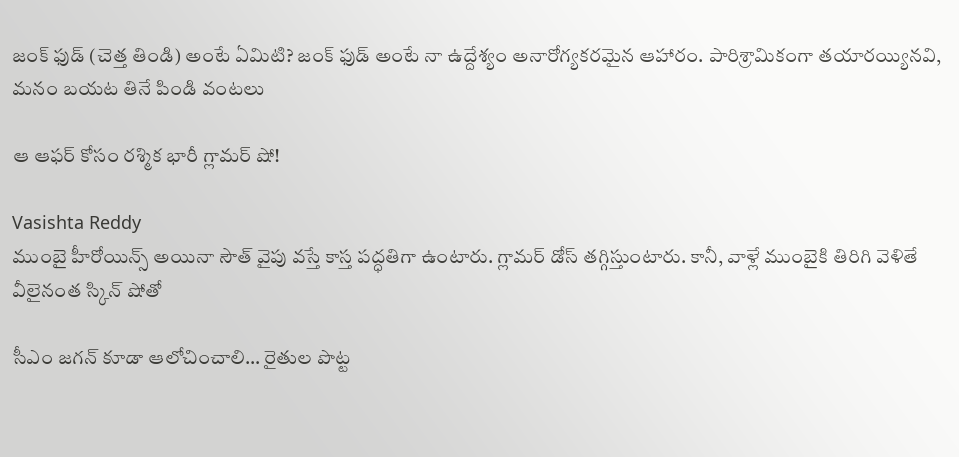జంక్ ఫుడ్ (చెత్త తిండి) అంటే ఏమిటి? జంక్ ఫుడ్ అంటే నా ఉద్దేశ్యం అనారోగ్యకరమైన ఆహారం. పారిశ్రామికంగా తయారయ్యినవి, మనం బయట తినే పిండి వంటలు

ఆ ఆఫర్ కోసం రశ్మిక భారీ గ్లామర్ షో!

Vasishta Reddy
ముంబై హీరోయిన్స్ అయినా సౌత్ వైపు వస్తే కాస్త పద్ధతిగా ఉంటారు. గ్లామర్ డోస్ తగ్గిస్తుంటారు. కానీ, వాళ్లే ముంబైకి తిరిగి వెళితే వీలైనంత స్కిన్ షోతో

సీఎం జగన్ కూడా ఆలోచించాలి… రైతుల పొట్ట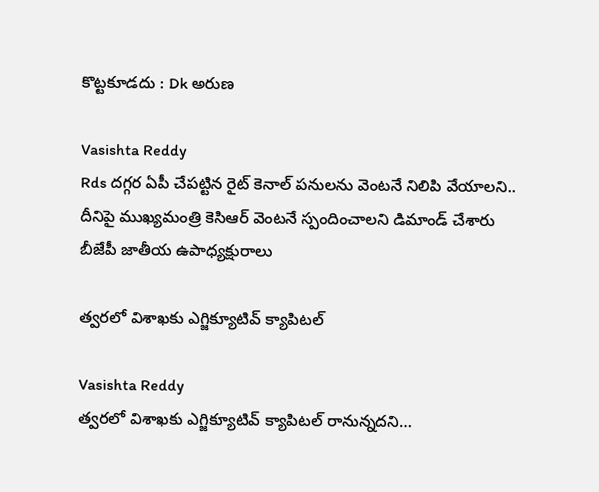కొట్టకూడదు : Dk అరుణ

Vasishta Reddy
Rds దగ్గర ఏపీ చేపట్టిన రైట్ కెనాల్ పనులను వెంటనే నిలిపి వేయాలని.. దీనిపై ముఖ్యమంత్రి కెసిఆర్ వెంటనే స్పందించాలని డిమాండ్ చేశారు బీజేపీ జాతీయ ఉపాధ్యక్షురాలు

త్వరలో విశాఖకు ఎగ్జిక్యూటివ్ క్యాపిటల్

Vasishta Reddy
త్వరలో విశాఖకు ఎగ్జిక్యూటివ్ క్యాపిటల్ రానున్నదని…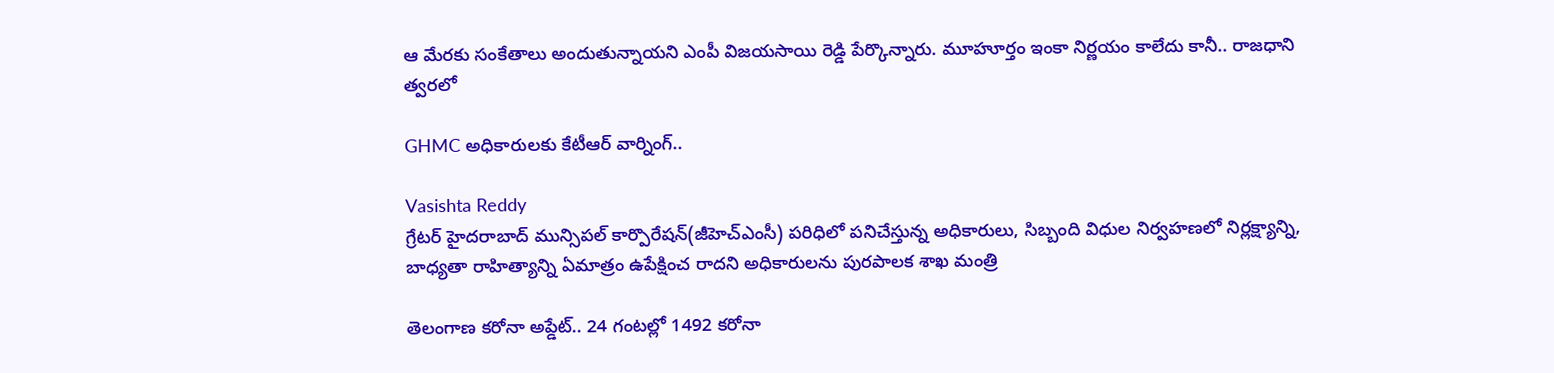ఆ మేరకు సంకేతాలు అందుతున్నాయని ఎంపీ విజయసాయి రెడ్డి పేర్కొన్నారు. మూహూర్తం ఇంకా నిర్ణయం కాలేదు కానీ.. రాజధాని త్వరలో

GHMC అధికారులకు కేటీఆర్ వార్నింగ్..

Vasishta Reddy
గ్రేటర్ హైదరాబాద్ మున్సిపల్ కార్పొరేషన్(జీహెచ్ఎంసీ) పరిధిలో పనిచేస్తున్న అధికారులు, సిబ్బంది విధుల నిర్వహణలో నిర్లక్ష్యాన్ని, బాధ్యతా రాహిత్యాన్ని ఏమాత్రం ఉపేక్షించ రాదని అధికారులను పురపాలక శాఖ మంత్రి

తెలంగాణ కరోనా అప్డేట్.. 24 గంటల్లో 1492 కరోనా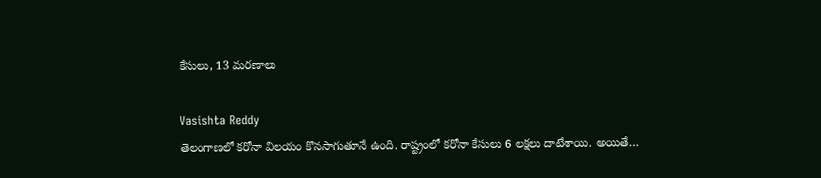కేసులు, 13 మరణాలు

Vasishta Reddy
తెలంగాణలో కరోనా విలయం కొనసాగుతూనే ఉంది. రాష్ట్రంలో కరోనా కేసులు 6 లక్షలు దాటేశాయి. అయితే…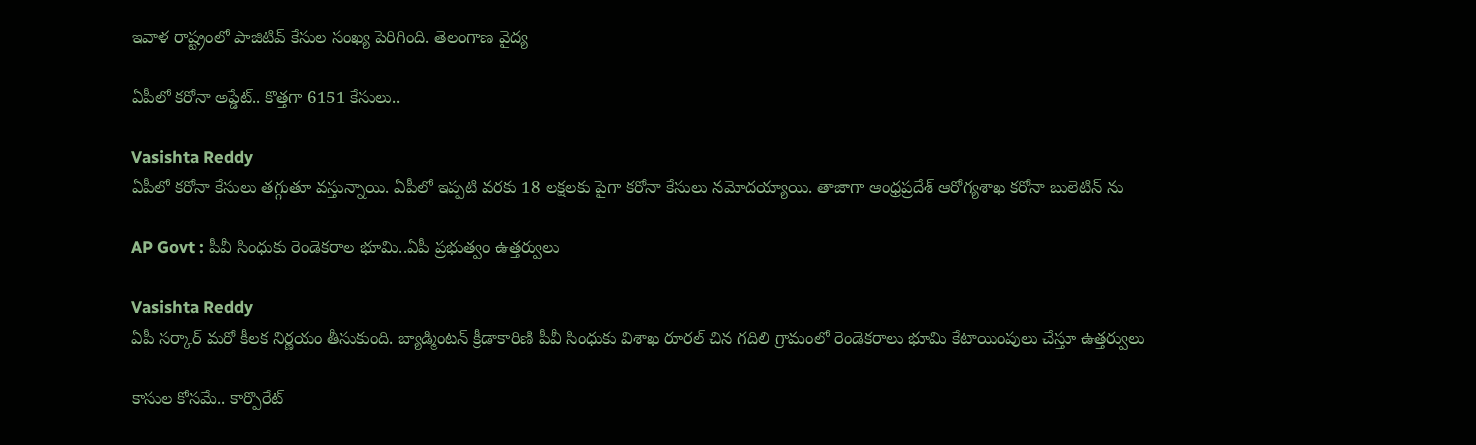ఇవాళ రాష్ట్రంలో పాజిటివ్‌ కేసుల సంఖ్య పెరిగింది. తెలంగాణ వైద్య

ఏపీలో కరోనా అప్డేట్.. కొత్తగా 6151 కేసులు..

Vasishta Reddy
ఏపీలో కరోనా కేసులు తగ్గుతూ వస్తున్నాయి. ఏపీలో ఇప్పటి వరకు 18 లక్షలకు పైగా కరోనా కేసులు నమోదయ్యాయి. తాజాగా ఆంధ్రప్రదేశ్ ఆరోగ్యశాఖ కరోనా బులెటిన్ ను

AP Govt : పీవీ సింధుకు రెండెకరాల భూమి..ఏపీ ప్రభుత్వం ఉత్తర్వులు

Vasishta Reddy
ఏపీ సర్కార్ మరో కీలక నిర్ణయం తీసుకుంది. బ్యాడ్మింటన్ క్రీడాకారిణి పీవీ సింధుకు విశాఖ రూర‌ల్ చిన గ‌దిలి గ్రామంలో రెండెక‌రాలు భూమి కేటాయింపులు చేస్తూ ఉత్తర్వులు

కాసుల కోసమే.. కార్పొరేట్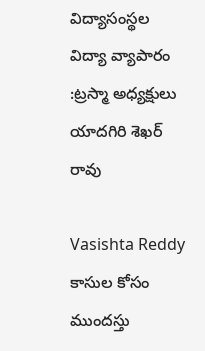విద్యాసంస్థల విద్యా వ్యాపారం :ట్రస్మా అధ్యక్షులు యాదగిరి శెఖర్ రావు

Vasishta Reddy
కాసుల కోసం ముందస్తు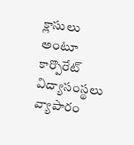క్లాసులు అంటూ కార్పొరేట్ విద్యాసంస్థలు వ్యాపారం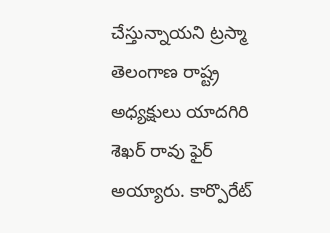చేస్తున్నాయని ట్రస్మా తెలంగాణ రాష్ట్ర అధ్యక్షులు యాదగిరి శెఖర్ రావు ఫైర్ అయ్యారు. కార్పొరేట్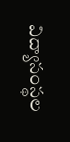విద్యాసంస్థల